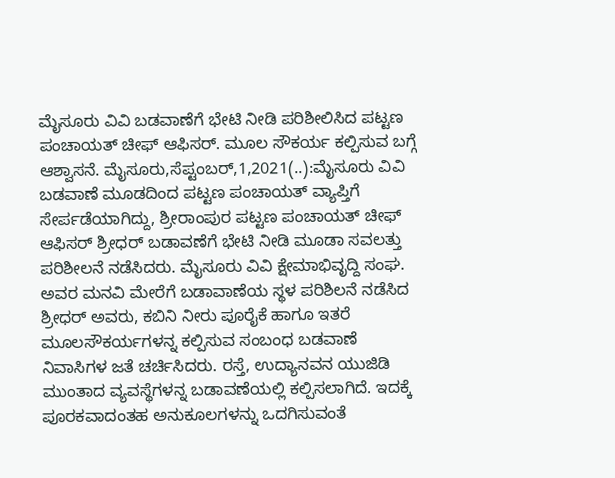ಮೈಸೂರು ವಿವಿ ಬಡವಾಣೆಗೆ ಭೇಟಿ ನೀಡಿ ಪರಿಶೀಲಿಸಿದ ಪಟ್ಟಣ ಪಂಚಾಯತ್ ಚೀಫ್ ಆಫಿಸರ್. ಮೂಲ ಸೌಕರ್ಯ ಕಲ್ಪಿಸುವ ಬಗ್ಗೆ ಆಶ್ವಾಸನೆ. ಮೈಸೂರು,ಸೆಪ್ಟಂಬರ್,1,2021(..):ಮೈಸೂರು ವಿವಿ ಬಡವಾಣೆ ಮೂಡದಿಂದ ಪಟ್ಟಣ ಪಂಚಾಯತ್ ವ್ಯಾಪ್ತಿಗೆ ಸೇರ್ಪಡೆಯಾಗಿದ್ದು, ಶ್ರೀರಾಂಪುರ ಪಟ್ಟಣ ಪಂಚಾಯತ್ ಚೀಫ್ ಆಫಿಸರ್ ಶ್ರೀಧರ್ ಬಡಾವಣೆಗೆ ಭೇಟಿ ನೀಡಿ ಮೂಡಾ ಸವಲತ್ತು ಪರಿಶೀಲನೆ ನಡೆಸಿದರು. ಮೈಸೂರು ವಿವಿ ಕ್ಷೇಮಾಭಿವೃದ್ದಿ ಸಂಘ. ಅವರ ಮನವಿ ಮೇರೆಗೆ ಬಡಾವಾಣೆಯ ಸ್ಥಳ ಪರಿಶಿಲನೆ ನಡೆಸಿದ ಶ್ರೀಧರ್ ಅವರು, ಕಬಿನಿ ನೀರು ಪೂರೈಕೆ ಹಾಗೂ ಇತರೆ ಮೂಲಸೌಕರ್ಯಗಳನ್ನ ಕಲ್ಪಿಸುವ ಸಂಬಂಧ ಬಡವಾಣೆ ನಿವಾಸಿಗಳ ಜತೆ ಚರ್ಚಿಸಿದರು. ರಸ್ತೆ, ಉದ್ಯಾನವನ ಯುಜಿಡಿ ಮುಂತಾದ ವ್ಯವಸ್ಥೆಗಳನ್ನ ಬಡಾವಣೆಯಲ್ಲಿ ಕಲ್ಪಿಸಲಾಗಿದೆ. ಇದಕ್ಕೆ ಪೂರಕವಾದಂತಹ ಅನುಕೂಲಗಳನ್ನು ಒದಗಿಸುವಂತೆ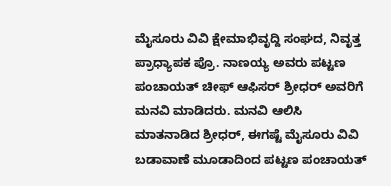ಮೈಸೂರು ವಿವಿ ಕ್ಷೇಮಾಭಿವೃದ್ದಿ ಸಂಘದ, ನಿವೃತ್ತ ಪ್ರಾಧ್ಯಾಪಕ ಪ್ರೊ. ನಾಣಯ್ಯ ಅವರು ಪಟ್ಟಣ ಪಂಚಾಯತ್ ಚೀಫ್ ಆಫಿಸರ್ ಶ್ರೀಧರ್ ಅವರಿಗೆ ಮನವಿ ಮಾಡಿದರು. ಮನವಿ ಆಲಿಸಿ ಮಾತನಾಡಿದ ಶ್ರೀಧರ್, ಈಗಷ್ಟೆ ಮೈಸೂರು ವಿವಿ ಬಡಾವಾಣೆ ಮೂಡಾದಿಂದ ಪಟ್ಟಣ ಪಂಚಾಯತ್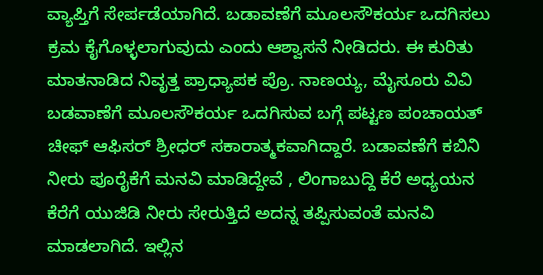ವ್ಯಾಪ್ತಿಗೆ ಸೇರ್ಪಡೆಯಾಗಿದೆ. ಬಡಾವಣೆಗೆ ಮೂಲಸೌಕರ್ಯ ಒದಗಿಸಲು ಕ್ರಮ ಕೈಗೊಳ್ಳಲಾಗುವುದು ಎಂದು ಆಶ್ವಾಸನೆ ನೀಡಿದರು. ಈ ಕುರಿತು ಮಾತನಾಡಿದ ನಿವೃತ್ತ ಪ್ರಾಧ್ಯಾಪಕ ಪ್ರೊ. ನಾಣಯ್ಯ, ಮೈಸೂರು ವಿವಿ ಬಡವಾಣೆಗೆ ಮೂಲಸೌಕರ್ಯ ಒದಗಿಸುವ ಬಗ್ಗೆ ಪಟ್ಟಣ ಪಂಚಾಯತ್ ಚೀಫ್ ಆಫಿಸರ್ ಶ್ರೀಧರ್ ಸಕಾರಾತ್ಮಕವಾಗಿದ್ದಾರೆ. ಬಡಾವಣೆಗೆ ಕಬಿನಿ ನೀರು ಪೂರೈಕೆಗೆ ಮನವಿ ಮಾಡಿದ್ದೇವೆ , ಲಿಂಗಾಬುದ್ದಿ ಕೆರೆ ಅಧ್ಯಯನ ಕೆರೆಗೆ ಯುಜಿಡಿ ನೀರು ಸೇರುತ್ತಿದೆ ಅದನ್ನ ತಪ್ಪಿಸುವಂತೆ ಮನವಿ ಮಾಡಲಾಗಿದೆ. ಇಲ್ಲಿನ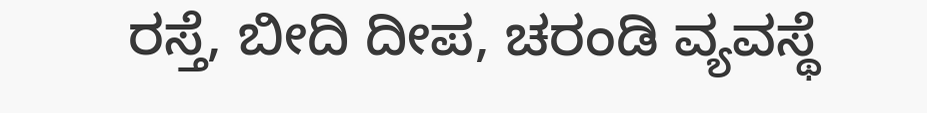ರಸ್ತೆ, ಬೀದಿ ದೀಪ, ಚರಂಡಿ ವ್ಯವಸ್ಥೆ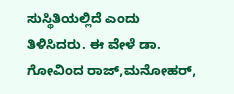ಸುಸ್ಥಿತಿಯಲ್ಲಿದೆ ಎಂದು ತಿಳಿಸಿದರು. ಈ ವೇಳೆ ಡಾ. ಗೋವಿಂದ ರಾಜ್,ಮನೋಹರ್,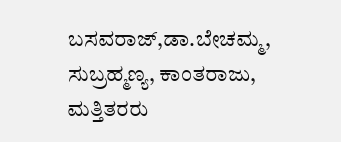ಬಸವರಾಜ್,ಡಾ.ಬೇಚಮ್ಮ, ಸುಬ್ರಹ್ಮಣ್ಯ, ಕಾಂತರಾಜು, ಮತ್ತಿತರರು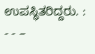ಉಪಸ್ಥಿತರಿದ್ದರು. : - - –